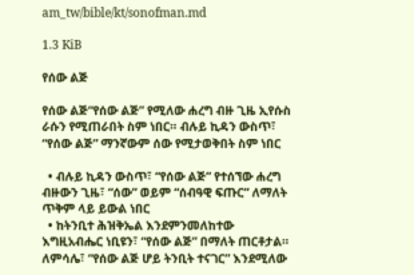am_tw/bible/kt/sonofman.md

1.3 KiB

የሰው ልጅ

የሰው ልጅ“የሰው ልጅ” የሚለው ሐረግ ብዙ ጊዜ ኢየሱስ ራሱን የሚጠራበት ስም ነበር። ብሉይ ኪዳን ውስጥ፣ “የሰው ልጅ” ማንኛውም ሰው የሚታወቅበት ስም ነበር

  • ብሉይ ኪዳን ውስጥ፣ “የሰው ልጅ” የተሰኘው ሐረግ ብዙውን ጊዜ፣ “ሰው” ወይም “ሰብዓዊ ፍጡር” ለማለት ጥቅም ላይ ይውል ነበር
  • ከትንቢተ ሕዝቅኤል እንደምንመለከተው እግዚአብሔር ነቢዩን፣ “የሰው ልጅ” በማለት ጠርቶታል። ለምሳሌ፣ “የሰው ልጅ ሆይ ትንቢት ተናገር” እንደሚለው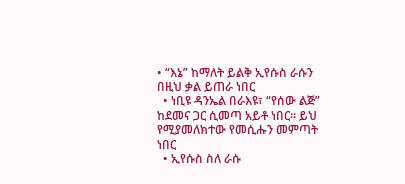• “እኔ” ከማለት ይልቅ ኢየሱስ ራሱን በዚህ ቃል ይጠራ ነበር
  • ነቢዩ ዳንኤል በራእዩ፣ “የሰው ልጅ” ከደመና ጋር ሲመጣ አይቶ ነበር። ይህ የሚያመለክተው የመሲሑን መምጣት ነበር
  • ኢየሱስ ስለ ራሱ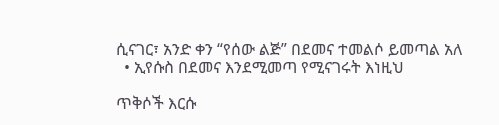ሲናገር፣ አንድ ቀን “የሰው ልጅ” በደመና ተመልሶ ይመጣል አለ
  • ኢየሱስ በደመና እንደሚመጣ የሚናገሩት እነዚህ

ጥቅሶች እርሱ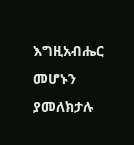እግዚአብሔር መሆኑን ያመለክታሉ